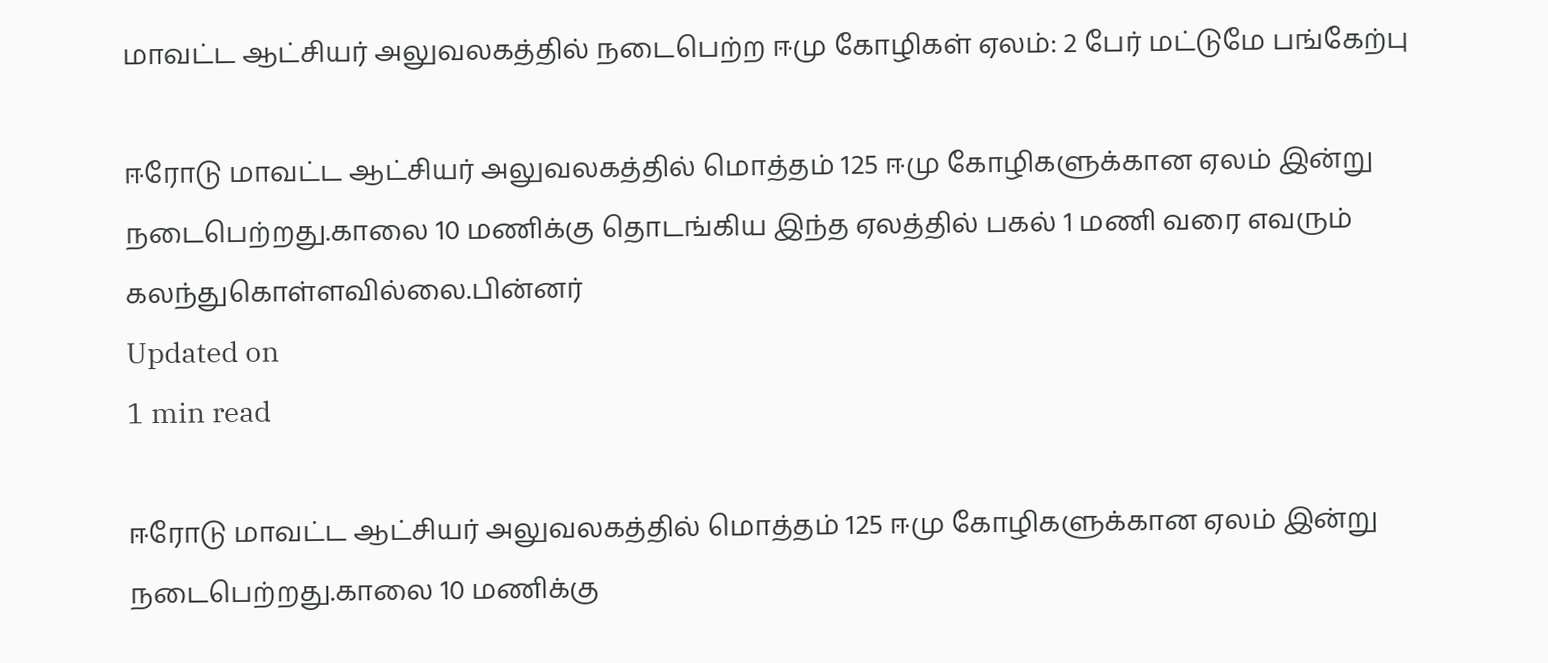மாவட்ட ஆட்சியர் அலுவலகத்தில் நடைபெற்ற ஈமு கோழிகள் ஏலம்: 2 பேர் மட்டுமே பங்கேற்பு

ஈரோடு மாவட்ட ஆட்சியர் அலுவலகத்தில் மொத்தம் 125 ஈமு கோழிகளுக்கான ஏலம் இன்று நடைபெற்றது.காலை 10 மணிக்கு தொடங்கிய இந்த ஏலத்தில் பகல் 1 மணி வரை எவரும் கலந்துகொள்ளவில்லை.பின்னர்
Updated on
1 min read

ஈரோடு மாவட்ட ஆட்சியர் அலுவலகத்தில் மொத்தம் 125 ஈமு கோழிகளுக்கான ஏலம் இன்று நடைபெற்றது.காலை 10 மணிக்கு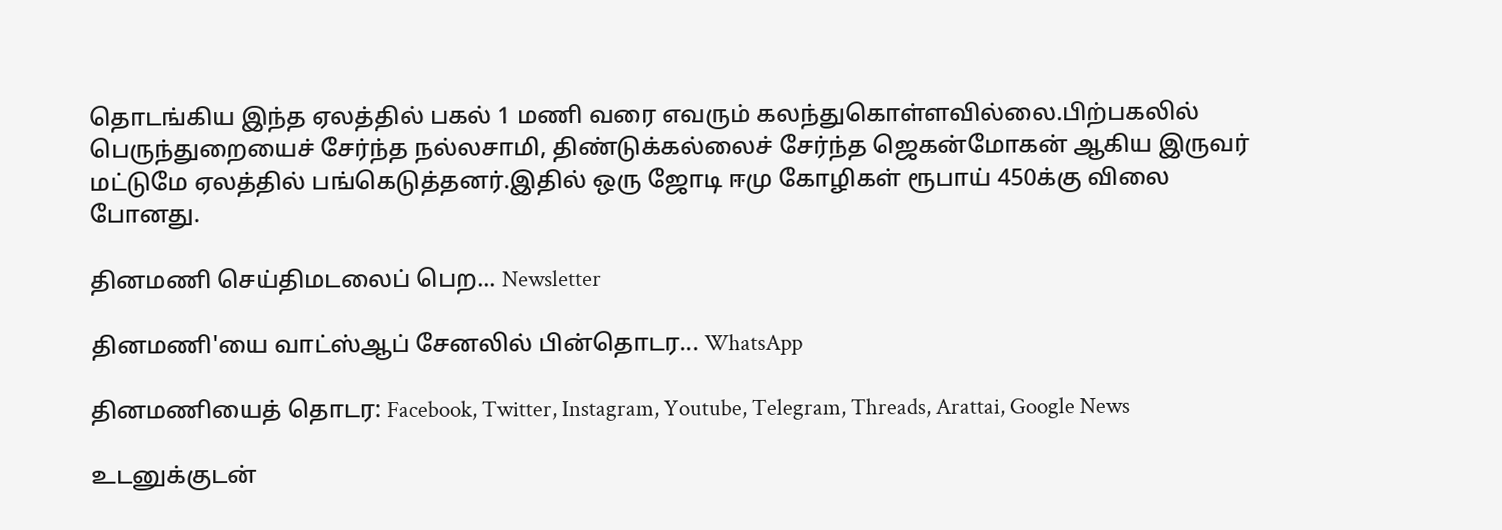தொடங்கிய இந்த ஏலத்தில் பகல் 1 மணி வரை எவரும் கலந்துகொள்ளவில்லை.பிற்பகலில் பெருந்துறையைச் சேர்ந்த நல்லசாமி, திண்டுக்கல்லைச் சேர்ந்த ஜெகன்மோகன் ஆகிய இருவர் மட்டுமே ஏலத்தில் பங்கெடுத்தனர்.இதில் ஒரு ஜோடி ஈமு கோழிகள் ரூபாய் 450க்கு விலை போனது.

தினமணி செய்திமடலைப் பெற... Newsletter

தினமணி'யை வாட்ஸ்ஆப் சேனலில் பின்தொடர... WhatsApp

தினமணியைத் தொடர: Facebook, Twitter, Instagram, Youtube, Telegram, Threads, Arattai, Google News

உடனுக்குடன்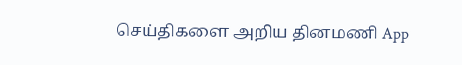செய்திகளை அறிய தினமணி App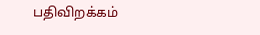பதிவிறக்கம்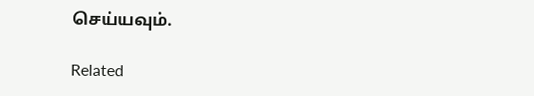செய்யவும்.

Related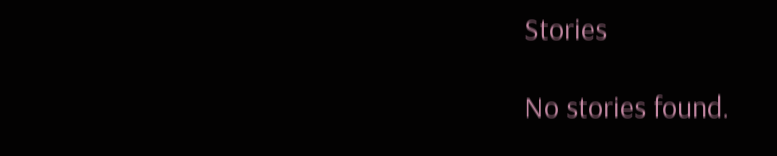Stories

No stories found.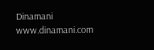Dinamani
www.dinamani.com